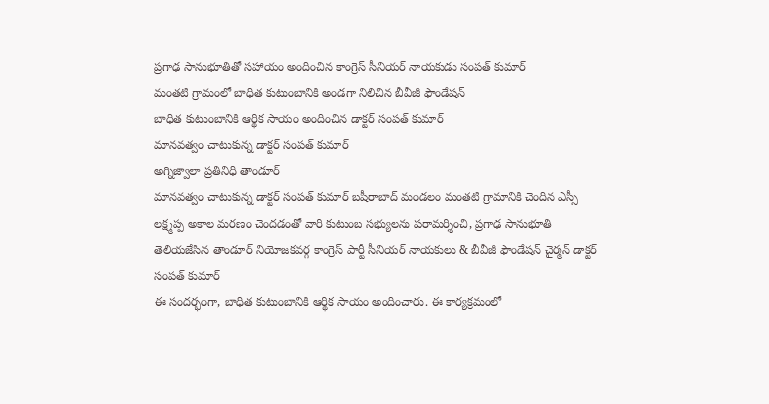ప్రగాఢ సానుభూతితో సహాయం అందించిన కాంగ్రెస్ సీనియర్ నాయకుడు సంపత్ కుమార్
మంతటి గ్రామంలో బాధిత కుటుంబానికి అండగా నిలిచిన బీవీజీ ఫౌండేషన్
బాధిత కుటుంబానికి ఆర్థిక సాయం అందించిన డాక్టర్ సంపత్ కుమార్
మానవత్వం చాటుకున్న డాక్టర్ సంపత్ కుమార్
అగ్నిజ్వాలా ప్రతినిధి తాండూర్
మానవత్వం చాటుకున్న డాక్టర్ సంపత్ కుమార్ బషీరాబాద్ మండలం మంతటి గ్రామానికి చెందిన ఎస్సీ లక్ష్మప్ప అకాల మరణం చెందడంతో వారి కుటుంబ సభ్యులను పరామర్శించి, ప్రగాఢ సానుభూతి తెలియజేసిన తాండూర్ నియోజకవర్గ కాంగ్రెస్ పార్టీ సీనియర్ నాయకులు & బీవీజీ ఫౌండేషన్ చైర్మన్ డాక్టర్ సంపత్ కుమార్
ఈ సందర్భంగా, బాధిత కుటుంబానికి ఆర్థిక సాయం అందించారు. ఈ కార్యక్రమంలో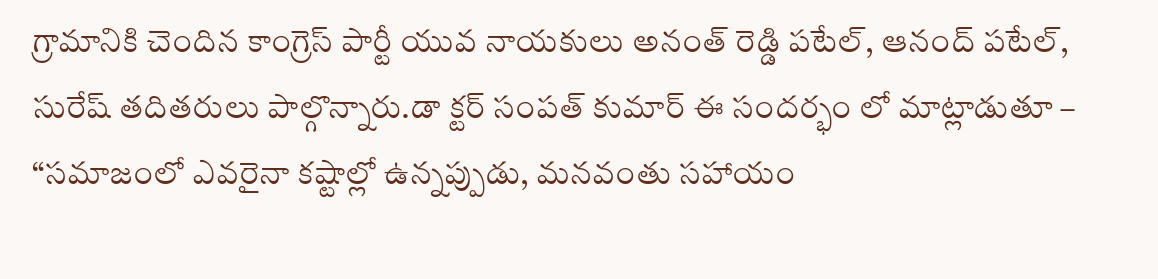గ్రామానికి చెందిన కాంగ్రెస్ పార్టీ యువ నాయకులు అనంత్ రెడ్డి పటేల్, ఆనంద్ పటేల్, సురేష్ తదితరులు పాల్గొన్నారు.డా క్టర్ సంపత్ కుమార్ ఈ సందర్భం లో మాట్లాడుతూ – “సమాజంలో ఎవరైనా కష్టాల్లో ఉన్నప్పుడు, మనవంతు సహాయం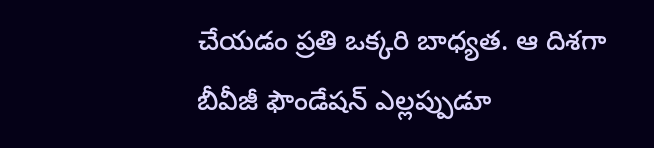చేయడం ప్రతి ఒక్కరి బాధ్యత. ఆ దిశగా బీవీజీ ఫౌండేషన్ ఎల్లప్పుడూ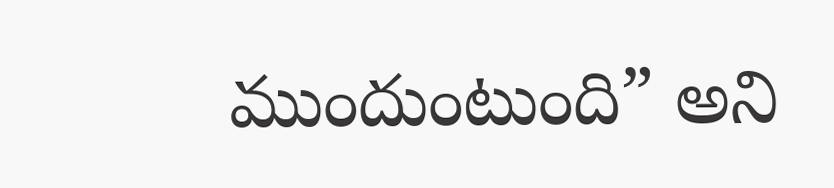ముందుంటుంది” అని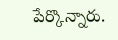పేర్కొన్నారు.